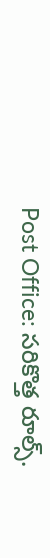Post Office: సరికొత్త రూల్స్.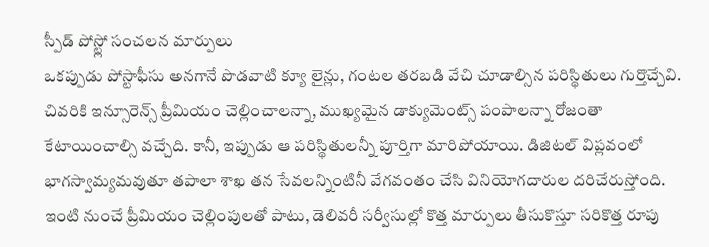స్పీడ్ పోస్ట్లో సంచలన మార్పులు
ఒకప్పుడు పోస్టాఫీసు అనగానే పొడవాటి క్యూ లైన్లు, గంటల తరబడి వేచి చూడాల్సిన పరిస్థితులు గుర్తొచ్చేవి. చివరికి ఇన్సూరెన్స్ ప్రీమియం చెల్లించాలన్నా, ముఖ్యమైన డాక్యుమెంట్స్ పంపాలన్నా రోజంతా కేటాయించాల్సి వచ్చేది. కానీ, ఇప్పుడు ఆ పరిస్థితులన్నీ పూర్తిగా మారిపోయాయి. డిజిటల్ విప్లవంలో భాగస్వామ్యమవుతూ తపాలా శాఖ తన సేవలన్నింటినీ వేగవంతం చేసి వినియోగదారుల దరిచేరుస్తోంది. ఇంటి నుంచే ప్రీమియం చెల్లింపులతో పాటు, డెలివరీ సర్వీసుల్లో కొత్త మార్పులు తీసుకొస్తూ సరికొత్త రూపు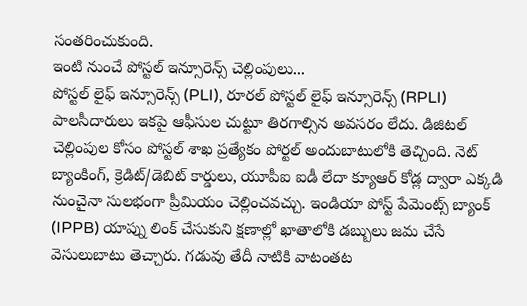సంతరించుకుంది.
ఇంటి నుంచే పోస్టల్ ఇన్సూరెన్స్ చెల్లింపులు...
పోస్టల్ లైఫ్ ఇన్సూరెన్స్ (PLI), రూరల్ పోస్టల్ లైఫ్ ఇన్సూరెన్స్ (RPLI) పాలసీదారులు ఇకపై ఆఫీసుల చుట్టూ తిరగాల్సిన అవసరం లేదు. డిజిటల్ చెల్లింపుల కోసం పోస్టల్ శాఖ ప్రత్యేకం పోర్టల్ అందుబాటులోకి తెచ్చింది. నెట్ బ్యాంకింగ్, క్రెడిట్/డెబిట్ కార్డులు, యూపీఐ ఐడీ లేదా క్యూఆర్ కోడ్ల ద్వారా ఎక్కడి నుంచైనా సులభంగా ప్రీమియం చెల్లించవచ్చు. ఇండియా పోస్ట్ పేమెంట్స్ బ్యాంక్ (IPPB) యాప్ను లింక్ చేసుకుని క్షణాల్లో ఖాతాలోకి డబ్బులు జమ చేసే వెసులుబాటు తెచ్చారు. గడువు తేదీ నాటికి వాటంతట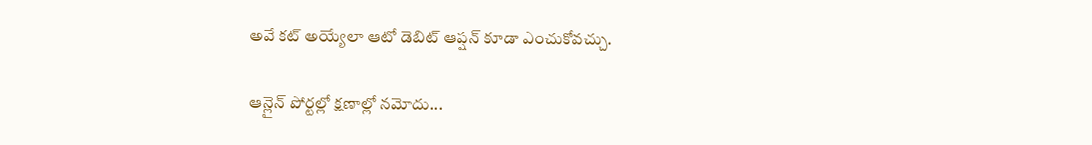అవే కట్ అయ్యేలా ఆటో డెబిట్ ఆప్షన్ కూడా ఎంచుకోవచ్చు.

ఆన్లైన్ పోర్టల్లో క్షణాల్లో నమోదు...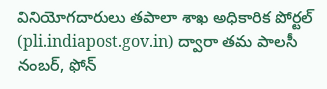వినియోగదారులు తపాలా శాఖ అధికారిక పోర్టల్ (pli.indiapost.gov.in) ద్వారా తమ పాలసీ నంబర్, ఫోన్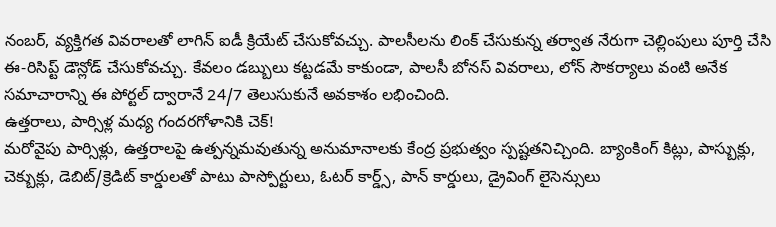నంబర్, వ్యక్తిగత వివరాలతో లాగిన్ ఐడీ క్రియేట్ చేసుకోవచ్చు. పాలసీలను లింక్ చేసుకున్న తర్వాత నేరుగా చెల్లింపులు పూర్తి చేసి ఈ-రిసిప్ట్ డౌన్లోడ్ చేసుకోవచ్చు. కేవలం డబ్బులు కట్టడమే కాకుండా, పాలసీ బోనస్ వివరాలు, లోన్ సౌకర్యాలు వంటి అనేక సమాచారాన్ని ఈ పోర్టల్ ద్వారానే 24/7 తెలుసుకునే అవకాశం లభించింది.
ఉత్తరాలు, పార్సిళ్ల మధ్య గందరగోళానికి చెక్!
మరోవైపు పార్సిళ్లు, ఉత్తరాలపై ఉత్పన్నమవుతున్న అనుమానాలకు కేంద్ర ప్రభుత్వం స్పష్టతనిచ్చింది. బ్యాంకింగ్ కిట్లు, పాస్బుక్లు, చెక్బుక్లు, డెబిట్/క్రెడిట్ కార్డులతో పాటు పాస్పోర్టులు, ఓటర్ కార్డ్స్, పాన్ కార్డులు, డ్రైవింగ్ లైసెన్సులు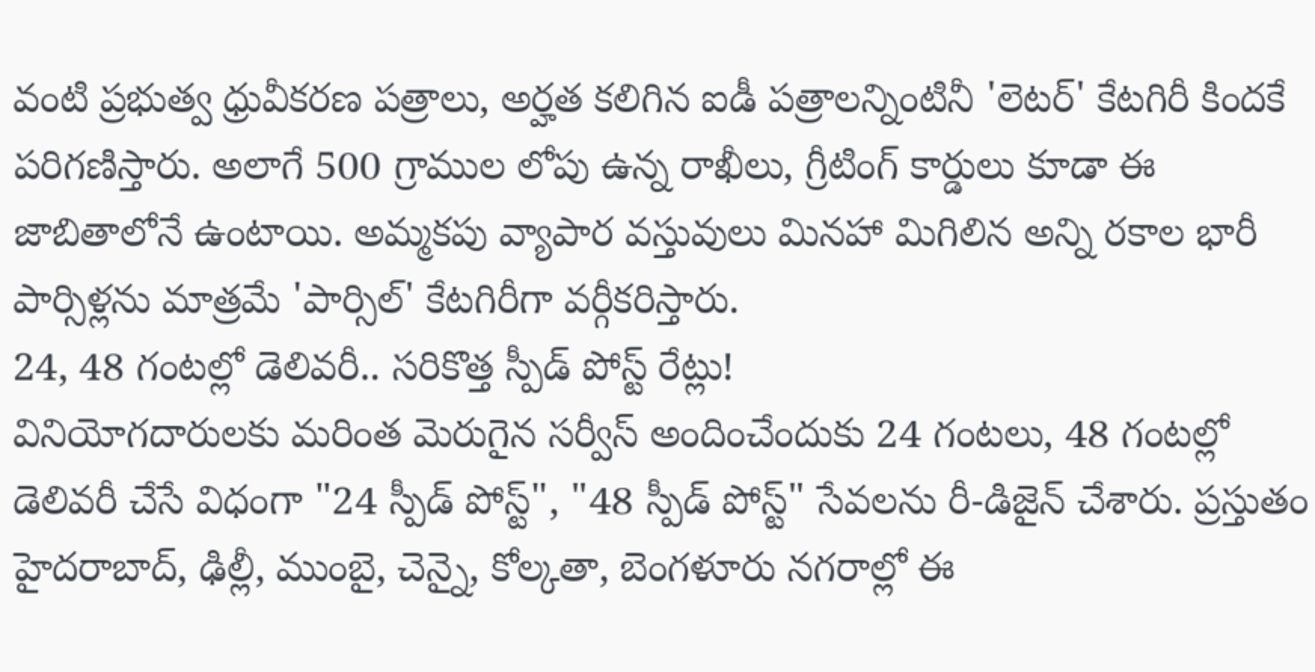వంటి ప్రభుత్వ ధ్రువీకరణ పత్రాలు, అర్హత కలిగిన ఐడీ పత్రాలన్నింటినీ 'లెటర్' కేటగిరీ కిందకే పరిగణిస్తారు. అలాగే 500 గ్రాముల లోపు ఉన్న రాఖీలు, గ్రీటింగ్ కార్డులు కూడా ఈ జాబితాలోనే ఉంటాయి. అమ్మకపు వ్యాపార వస్తువులు మినహా మిగిలిన అన్ని రకాల భారీ పార్సిళ్లను మాత్రమే 'పార్సిల్' కేటగిరీగా వర్గీకరిస్తారు.
24, 48 గంటల్లో డెలివరీ.. సరికొత్త స్పీడ్ పోస్ట్ రేట్లు!
వినియోగదారులకు మరింత మెరుగైన సర్వీస్ అందించేందుకు 24 గంటలు, 48 గంటల్లో డెలివరీ చేసే విధంగా "24 స్పీడ్ పోస్ట్", "48 స్పీడ్ పోస్ట్" సేవలను రీ-డిజైన్ చేశారు. ప్రస్తుతం హైదరాబాద్, ఢిల్లీ, ముంబై, చెన్నై, కోల్కతా, బెంగళూరు నగరాల్లో ఈ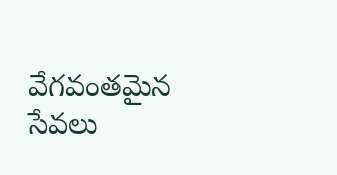వేగవంతమైన సేవలు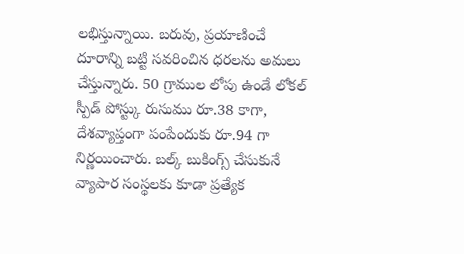లభిస్తున్నాయి. బరువు, ప్రయాణించే దూరాన్ని బట్టి సవరించిన ధరలను అమలు చేస్తున్నారు. 50 గ్రాముల లోపు ఉండే లోకల్ స్పీడ్ పోస్ట్కు రుసుము రూ.38 కాగా, దేశవ్యాప్తంగా పంపేందుకు రూ.94 గా నిర్ణయించారు. బల్క్ బుకింగ్స్ చేసుకునే వ్యాపార సంస్థలకు కూడా ప్రత్యేక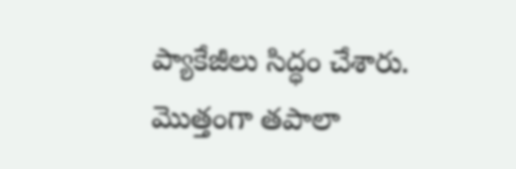ప్యాకేజీలు సిద్ధం చేశారు.
మొత్తంగా తపాలా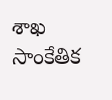శాఖ సాంకేతిక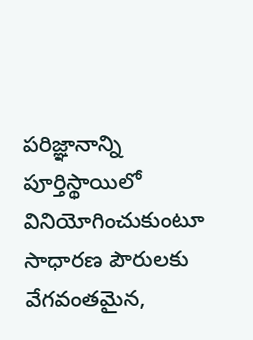పరిజ్ఞానాన్ని పూర్తిస్థాయిలో వినియోగించుకుంటూ సాధారణ పౌరులకు వేగవంతమైన,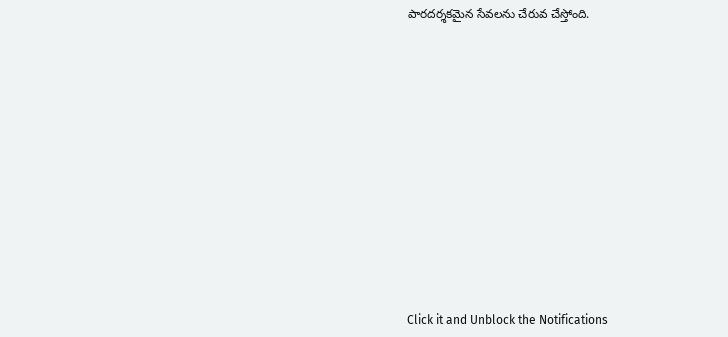పారదర్శకమైన సేవలను చేరువ చేస్తోంది.














Click it and Unblock the Notifications